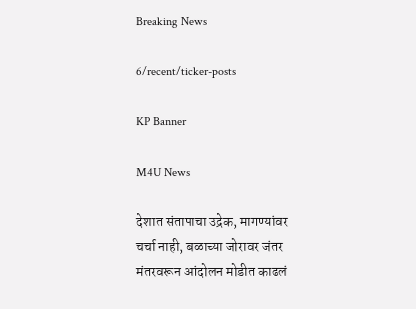Breaking News

6/recent/ticker-posts

KP Banner

M4U News

देशात संतापाचा उद्रेक, मागण्यांवर चर्चा नाही, बळाच्या जोरावर जंतर मंतरवरून आंदोलन मोडीत काढलं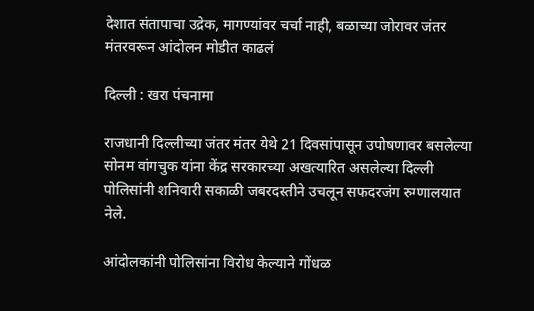देशात संतापाचा उद्रेक, मागण्यांवर चर्चा नाही, बळाच्या जोरावर जंतर मंतरवरून आंदोलन मोडीत काढलं

दिल्ली : खरा पंचनामा

राजधानी दिल्लीच्या जंतर मंतर येथे 21 दिवसांपासून उपोषणावर बसलेल्या सोनम वांगचुक यांना केंद्र सरकारच्या अखत्यारित असलेल्या दिल्ली पोलिसांनी शनिवारी सकाळी जबरदस्तीने उचलून सफदरजंग रुग्णालयात नेले.

आंदोलकांनी पोलिसांना विरोध केल्याने गोंधळ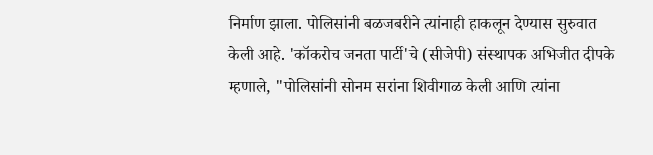निर्माण झाला. पोलिसांनी बळजबरीने त्यांनाही हाकलून देण्यास सुरुवात केली आहे. 'कॉकरोच जनता पार्टी'चे (सीजेपी) संस्थापक अभिजीत दीपके म्हणाले, "पोलिसांनी सोनम सरांना शिवीगाळ केली आणि त्यांना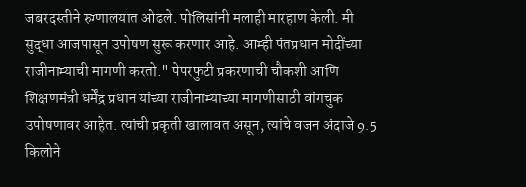जबरदस्तीने रुग्णालयात ओढले. पोलिसांनी मलाही मारहाण केली. मी सुद्धा आजपासून उपोषण सुरू करणार आहे. आम्ही पंतप्रधान मोदींच्या राजीनाम्याची मागणी करतो." पेपरफुटी प्रकरणाची चौकशी आणि शिक्षणमंत्री धर्मेंद्र प्रधान यांच्या राजीनाम्याच्या मागणीसाठी वांगचुक उपोषणावर आहेत. त्यांची प्रकृती खालावत असून, त्यांचे वजन अंदाजे 9.5 किलोने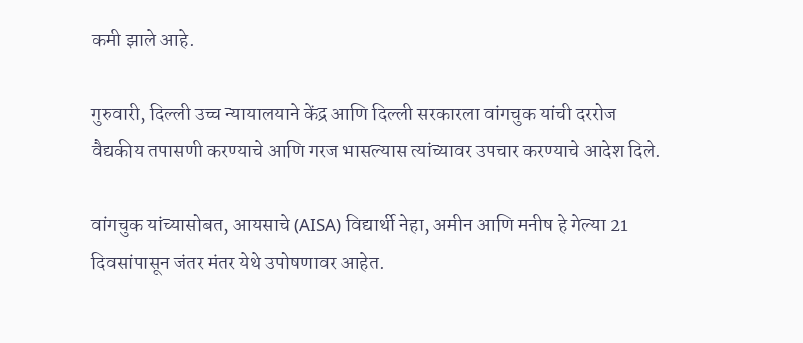कमी झाले आहे.

गुरुवारी, दिल्ली उच्च न्यायालयाने केंद्र आणि दिल्ली सरकारला वांगचुक यांची दररोज वैद्यकीय तपासणी करण्याचे आणि गरज भासल्यास त्यांच्यावर उपचार करण्याचे आदेश दिले.

वांगचुक यांच्यासोबत, आयसाचे (AISA) विद्यार्थी नेहा, अमीन आणि मनीष हे गेल्या 21 दिवसांपासून जंतर मंतर येथे उपोषणावर आहेत.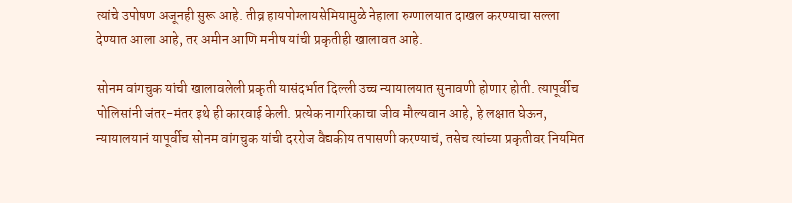त्यांचे उपोषण अजूनही सुरू आहे. तीव्र हायपोग्लायसेमियामुळे नेहाला रुग्णालयात दाखल करण्याचा सल्ला देण्यात आला आहे, तर अमीन आणि मनीष यांची प्रकृतीही खालावत आहे.

सोनम वांगचुक यांची खालावलेली प्रकृती यासंदर्भात दिल्ली उच्च न्यायालयात सुनावणी होणार होती. त्यापूर्वीच पोलिसांनी जंतर-मंतर इथे ही कारवाई केली. प्रत्येक नागरिकाचा जीव मौल्यवान आहे, हे लक्षात घेऊन, न्यायालयानं यापूर्वीच सोनम वांगचुक यांची दररोज वैद्यकीय तपासणी करण्याचं, तसेच त्यांच्या प्रकृतीवर नियमित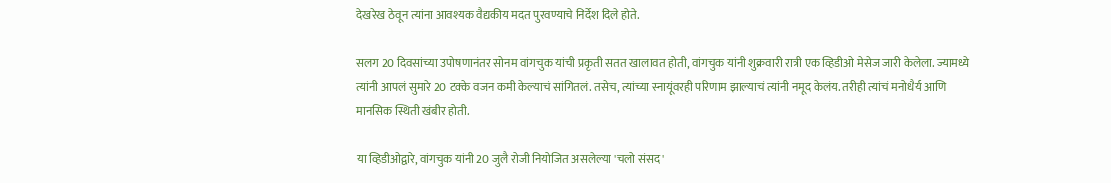देखरेख ठेवून त्यांना आवश्यक वैद्यकीय मदत पुरवण्याचे निर्देश दिले होते.

सलग 20 दिवसांच्या उपोषणानंतर सोनम वांगचुक यांची प्रकृती सतत खालावत होती, वांगचुक यांनी शुक्रवारी रात्री एक व्हिडीओ मेसेज जारी केलेला. ज्यामध्ये त्यांनी आपलं सुमारे 20 टक्के वजन कमी केल्याचं सांगितलं. तसेच, त्यांच्या स्नायूंवरही परिणाम झाल्याचं त्यांनी नमूद केलंय. तरीही त्यांचं मनोधैर्य आणि मानसिक स्थिती खंबीर होती.

या व्हिडीओद्वारे, वांगचुक यांनी 20 जुलै रोजी नियोजित असलेल्या 'चलो संसद'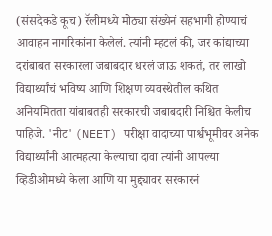(संसदेकडे कूच) रॅलीमध्ये मोठ्या संख्येनं सहभागी होण्याचं आवाहन नागरिकांना केलेलं. त्यांनी म्हटलं की, जर कांद्याच्या दरांबाबत सरकारला जबाबदार धरलं जाऊ शकतं, तर लाखो विद्यार्थ्यांचं भविष्य आणि शिक्षण व्यवस्थेतील कथित अनियमितता यांबाबतही सरकारची जबाबदारी निश्चित केलीच पाहिजे. 'नीट' (NEET) परीक्षा वादाच्या पार्श्वभूमीवर अनेक विद्यार्थ्यांनी आत्महत्या केल्याचा दावा त्यांनी आपल्या व्हिडीओमध्ये केला आणि या मुद्द्यावर सरकारनं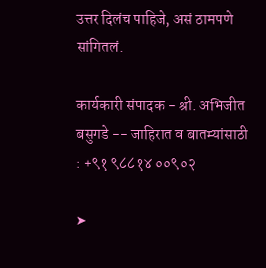उत्तर दिलंच पाहिजे, असं ठामपणे सांगितलं.

कार्यकारी संपादक - श्री. अभिजीत बसुगडे -- जाहिरात व बातम्यांसाठी : +९१ ९८८१४ ००९०२

➤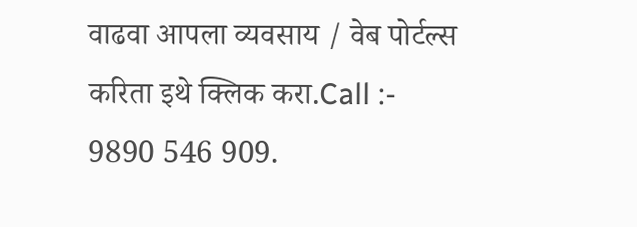वाढवा आपला व्यवसाय / वेब पोर्टल्स करिता इथे क्लिक करा.Call :- 9890 546 909.